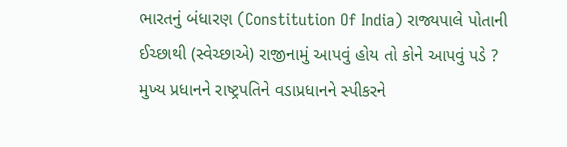ભારતનું બંધારણ (Constitution Of India) રાજ્યપાલે પોતાની ઈચ્છાથી (સ્વેચ્છાએ) રાજીનામું આપવું હોય તો કોને આપવું પડે ? મુખ્ય પ્રધાનને રાષ્ટ્રપતિને વડાપ્રધાનને સ્પીકરને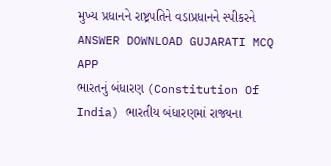મુખ્ય પ્રધાનને રાષ્ટ્રપતિને વડાપ્રધાનને સ્પીકરને ANSWER DOWNLOAD GUJARATI MCQ APP
ભારતનું બંધારણ (Constitution Of India) ભારતીય બંધારણમાં રાજ્યના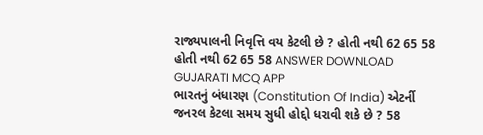રાજ્યપાલની નિવૃત્તિ વય કેટલી છે ? હોતી નથી 62 65 58 હોતી નથી 62 65 58 ANSWER DOWNLOAD GUJARATI MCQ APP
ભારતનું બંધારણ (Constitution Of India) એટર્ની જનરલ કેટલા સમય સુધી હોદ્દો ધરાવી શકે છે ? 58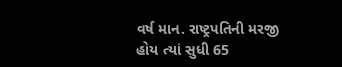વર્ષ માન. રાષ્ટ્રપતિની મરજી હોય ત્યાં સુધી 65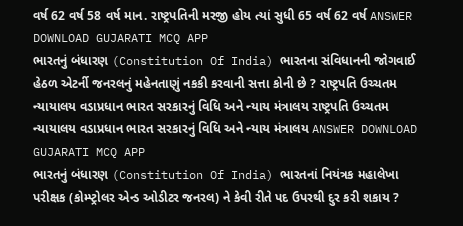વર્ષ 62 વર્ષ 58 વર્ષ માન. રાષ્ટ્રપતિની મરજી હોય ત્યાં સુધી 65 વર્ષ 62 વર્ષ ANSWER DOWNLOAD GUJARATI MCQ APP
ભારતનું બંધારણ (Constitution Of India) ભારતના સંવિધાનની જોગવાઈ હેઠળ એટર્ની જનરલનું મહેનતાણું નકકી કરવાની સત્તા કોની છે ? રાષ્ટ્રપતિ ઉચ્ચતમ ન્યાયાલય વડાપ્રધાન ભારત સરકારનું વિધિ અને ન્યાય મંત્રાલય રાષ્ટ્રપતિ ઉચ્ચતમ ન્યાયાલય વડાપ્રધાન ભારત સરકારનું વિધિ અને ન્યાય મંત્રાલય ANSWER DOWNLOAD GUJARATI MCQ APP
ભારતનું બંધારણ (Constitution Of India) ભારતનાં નિયંત્રક મહાલેખા પરીક્ષક (કોમ્પ્ટ્રોલર એન્ડ ઓડીટર જનરલ) ને કેવી રીતે પદ ઉપરથી દુર કરી શકાય ?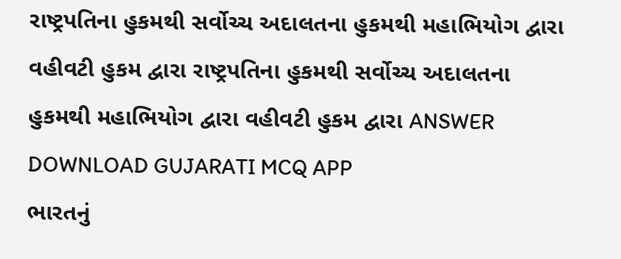રાષ્ટ્રપતિના હુકમથી સર્વોચ્ચ અદાલતના હુકમથી મહાભિયોગ દ્વારા વહીવટી હુકમ દ્વારા રાષ્ટ્રપતિના હુકમથી સર્વોચ્ચ અદાલતના હુકમથી મહાભિયોગ દ્વારા વહીવટી હુકમ દ્વારા ANSWER DOWNLOAD GUJARATI MCQ APP
ભારતનું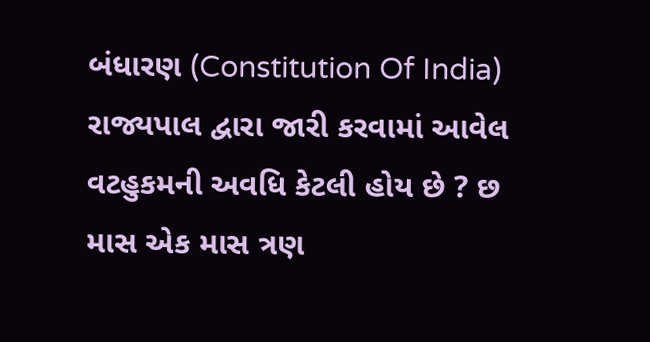બંધારણ (Constitution Of India) રાજ્યપાલ દ્વારા જારી કરવામાં આવેલ વટહુકમની અવધિ કેટલી હોય છે ? છ માસ એક માસ ત્રણ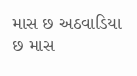માસ છ અઠવાડિયા છ માસ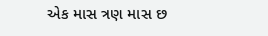એક માસ ત્રણ માસ છ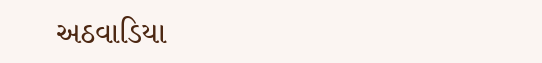અઠવાડિયા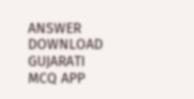ANSWER DOWNLOAD GUJARATI MCQ APP